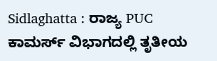Sidlaghatta : ರಾಜ್ಯ PUC ಕಾಮರ್ಸ್ ವಿಭಾಗದಲ್ಲಿ ತೃತೀಯ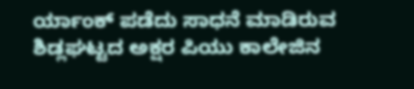ರ್ಯಾಂಕ್ ಪಡೆದು ಸಾಧನೆ ಮಾಡಿರುವ ಶಿಡ್ಲಘಟ್ಟದ ಅಕ್ಷರ ಪಿಯು ಕಾಲೇಜಿನ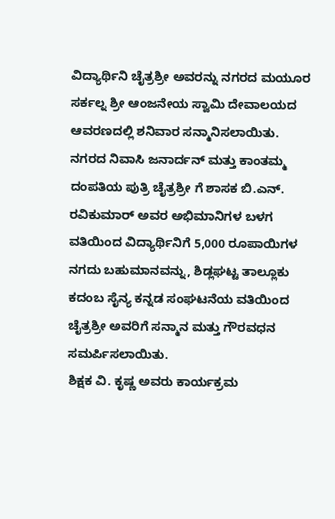ವಿದ್ಯಾರ್ಥಿನಿ ಚೈತ್ರಶ್ರೀ ಅವರನ್ನು ನಗರದ ಮಯೂರ ಸರ್ಕಲ್ನ ಶ್ರೀ ಆಂಜನೇಯ ಸ್ವಾಮಿ ದೇವಾಲಯದ ಆವರಣದಲ್ಲಿ ಶನಿವಾರ ಸನ್ಮಾನಿಸಲಾಯಿತು.
ನಗರದ ನಿವಾಸಿ ಜನಾರ್ದನ್ ಮತ್ತು ಕಾಂತಮ್ಮ ದಂಪತಿಯ ಪುತ್ರಿ ಚೈತ್ರಶ್ರೀ ಗೆ ಶಾಸಕ ಬಿ.ಎನ್. ರವಿಕುಮಾರ್ ಅವರ ಅಭಿಮಾನಿಗಳ ಬಳಗ ವತಿಯಿಂದ ವಿದ್ಯಾರ್ಥಿನಿಗೆ 5,000 ರೂಪಾಯಿಗಳ ನಗದು ಬಹುಮಾನವನ್ನು, ಶಿಡ್ಲಘಟ್ಟ ತಾಲ್ಲೂಕು ಕದಂಬ ಸೈನ್ಯ ಕನ್ನಡ ಸಂಘಟನೆಯ ವತಿಯಿಂದ ಚೈತ್ರಶ್ರೀ ಅವರಿಗೆ ಸನ್ಮಾನ ಮತ್ತು ಗೌರವಧನ ಸಮರ್ಪಿಸಲಾಯಿತು.
ಶಿಕ್ಷಕ ವಿ. ಕೃಷ್ಣ ಅವರು ಕಾರ್ಯಕ್ರಮ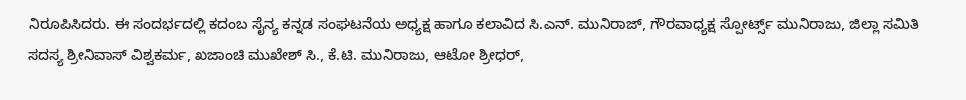ನಿರೂಪಿಸಿದರು. ಈ ಸಂದರ್ಭದಲ್ಲಿ ಕದಂಬ ಸೈನ್ಯ ಕನ್ನಡ ಸಂಘಟನೆಯ ಅಧ್ಯಕ್ಷ ಹಾಗೂ ಕಲಾವಿದ ಸಿ.ಎನ್. ಮುನಿರಾಜ್, ಗೌರವಾಧ್ಯಕ್ಷ ಸ್ಪೋರ್ಟ್ಸ್ ಮುನಿರಾಜು, ಜಿಲ್ಲಾ ಸಮಿತಿ ಸದಸ್ಯ ಶ್ರೀನಿವಾಸ್ ವಿಶ್ವಕರ್ಮ, ಖಜಾಂಚಿ ಮುಖೇಶ್ ಸಿ., ಕೆ.ಟಿ. ಮುನಿರಾಜು, ಆಟೋ ಶ್ರೀಧರ್,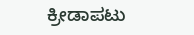ಕ್ರೀಡಾಪಟು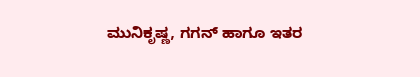ಮುನಿಕೃಷ್ಣ, ಗಗನ್ ಹಾಗೂ ಇತರ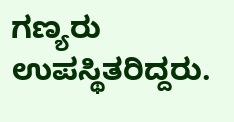ಗಣ್ಯರು ಉಪಸ್ಥಿತರಿದ್ದರು.